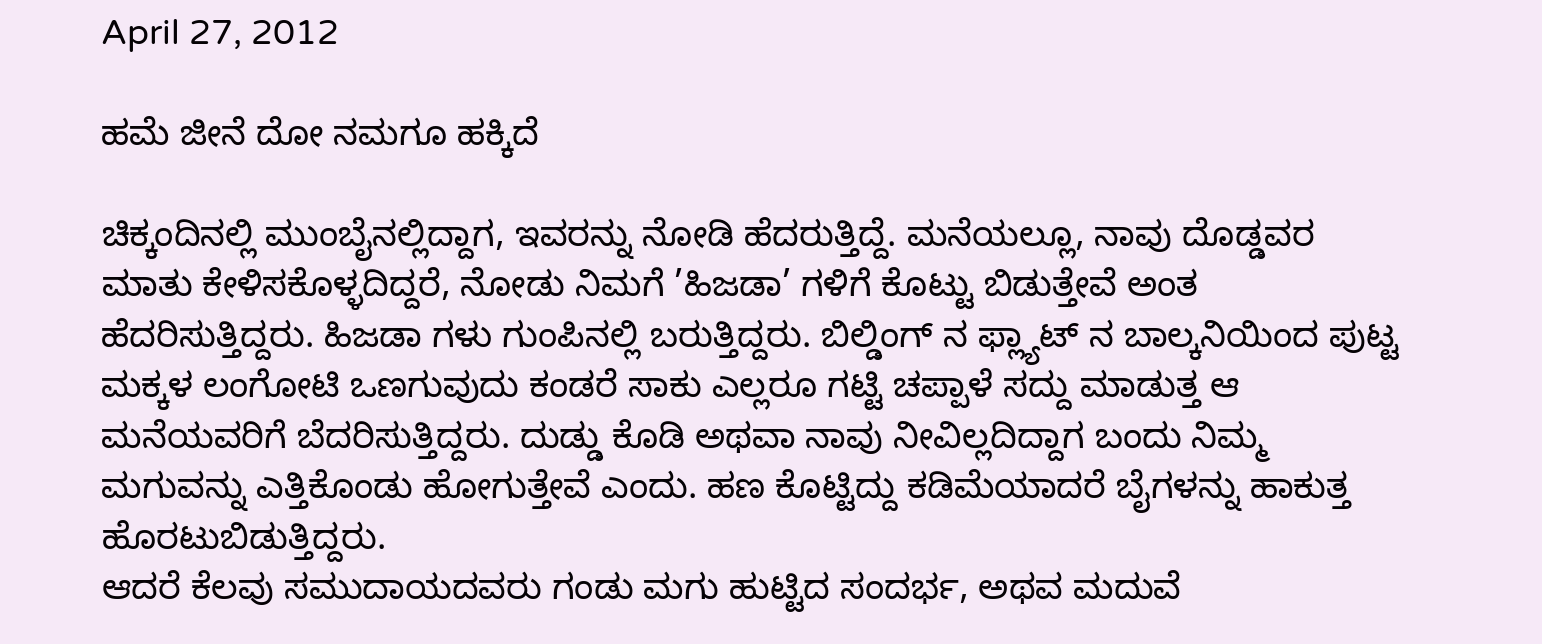April 27, 2012

ಹಮೆ ಜೀನೆ ದೋ ನಮಗೂ ಹಕ್ಕಿದೆ

ಚಿಕ್ಕಂದಿನಲ್ಲಿ ಮುಂಬೈನಲ್ಲಿದ್ದಾಗ, ಇವರನ್ನು ನೋಡಿ ಹೆದರುತ್ತಿದ್ದೆ. ಮನೆಯಲ್ಲೂ, ನಾವು ದೊಡ್ಡವರ ಮಾತು ಕೇಳಿಸಕೊಳ್ಳದಿದ್ದರೆ, ನೋಡು ನಿಮಗೆ ’ಹಿಜಡಾ’ ಗಳಿಗೆ ಕೊಟ್ಟು ಬಿಡುತ್ತೇವೆ ಅಂತ ಹೆದರಿಸುತ್ತಿದ್ದರು. ಹಿಜಡಾ ಗಳು ಗುಂಪಿನಲ್ಲಿ ಬರುತ್ತಿದ್ದರು. ಬಿಲ್ಡಿಂಗ್ ನ ಫ್ಲ್ಯಾಟ್ ನ ಬಾಲ್ಕನಿಯಿಂದ ಪುಟ್ಟ ಮಕ್ಕಳ ಲಂಗೋಟಿ ಒಣಗುವುದು ಕಂಡರೆ ಸಾಕು ಎಲ್ಲರೂ ಗಟ್ಟಿ ಚಪ್ಪಾಳೆ ಸದ್ದು ಮಾಡುತ್ತ ಆ ಮನೆಯವರಿಗೆ ಬೆದರಿಸುತ್ತಿದ್ದರು. ದುಡ್ಡು ಕೊಡಿ ಅಥವಾ ನಾವು ನೀವಿಲ್ಲದಿದ್ದಾಗ ಬಂದು ನಿಮ್ಮ ಮಗುವನ್ನು ಎತ್ತಿಕೊಂಡು ಹೋಗುತ್ತೇವೆ ಎಂದು. ಹಣ ಕೊಟ್ಟಿದ್ದು ಕಡಿಮೆಯಾದರೆ ಬೈಗಳನ್ನು ಹಾಕುತ್ತ ಹೊರಟುಬಿಡುತ್ತಿದ್ದರು.
ಆದರೆ ಕೆಲವು ಸಮುದಾಯದವರು ಗಂಡು ಮಗು ಹುಟ್ಟಿದ ಸಂದರ್ಭ, ಅಥವ ಮದುವೆ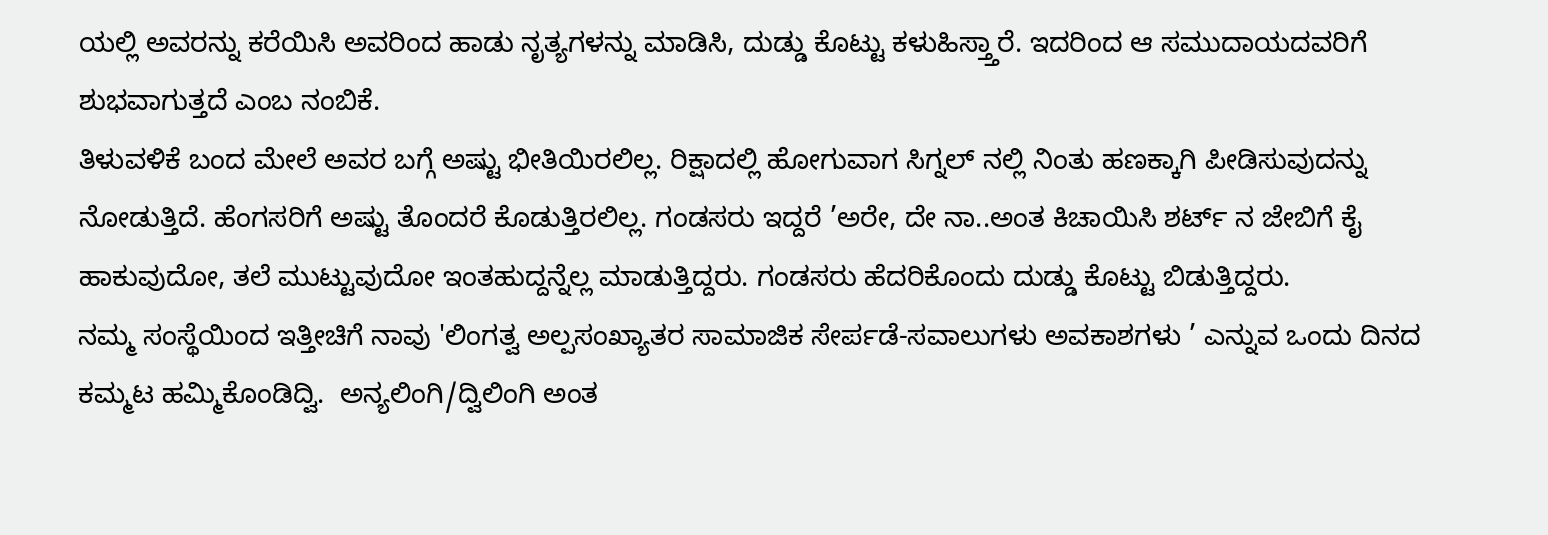ಯಲ್ಲಿ ಅವರನ್ನು ಕರೆಯಿಸಿ ಅವರಿಂದ ಹಾಡು ನೃತ್ಯಗಳನ್ನು ಮಾಡಿಸಿ, ದುಡ್ಡು ಕೊಟ್ಟು ಕಳುಹಿಸ್ತ್ತಾರೆ. ಇದರಿಂದ ಆ ಸಮುದಾಯದವರಿಗೆ ಶುಭವಾಗುತ್ತದೆ ಎಂಬ ನಂಬಿಕೆ.
ತಿಳುವಳಿಕೆ ಬಂದ ಮೇಲೆ ಅವರ ಬಗ್ಗೆ ಅಷ್ಟು ಭೀತಿಯಿರಲಿಲ್ಲ. ರಿಕ್ಷಾದಲ್ಲಿ ಹೋಗುವಾಗ ಸಿಗ್ನಲ್ ನಲ್ಲಿ ನಿಂತು ಹಣಕ್ಕಾಗಿ ಪೀಡಿಸುವುದನ್ನು ನೋಡುತ್ತಿದೆ. ಹೆಂಗಸರಿಗೆ ಅಷ್ಟು ತೊಂದರೆ ಕೊಡುತ್ತಿರಲಿಲ್ಲ. ಗಂಡಸರು ಇದ್ದರೆ ’ಅರೇ, ದೇ ನಾ..ಅಂತ ಕಿಚಾಯಿಸಿ ಶರ್ಟ್ ನ ಜೇಬಿಗೆ ಕೈ ಹಾಕುವುದೋ, ತಲೆ ಮುಟ್ಟುವುದೋ ಇಂತಹುದ್ದನ್ನೆಲ್ಲ ಮಾಡುತ್ತಿದ್ದರು. ಗಂಡಸರು ಹೆದರಿಕೊಂದು ದುಡ್ಡು ಕೊಟ್ಟು ಬಿಡುತ್ತಿದ್ದರು.
ನಮ್ಮ ಸಂಸ್ಥೆಯಿಂದ ಇತ್ತೀಚಿಗೆ ನಾವು 'ಲಿಂಗತ್ವ ಅಲ್ಪಸಂಖ್ಯಾತರ ಸಾಮಾಜಿಕ ಸೇರ್ಪಡೆ-ಸವಾಲುಗಳು ಅವಕಾಶಗಳು ’ ಎನ್ನುವ ಒಂದು ದಿನದ ಕಮ್ಮಟ ಹಮ್ಮಿಕೊಂಡಿದ್ವಿ.  ಅನ್ಯಲಿಂಗಿ/ದ್ವಿಲಿಂಗಿ ಅಂತ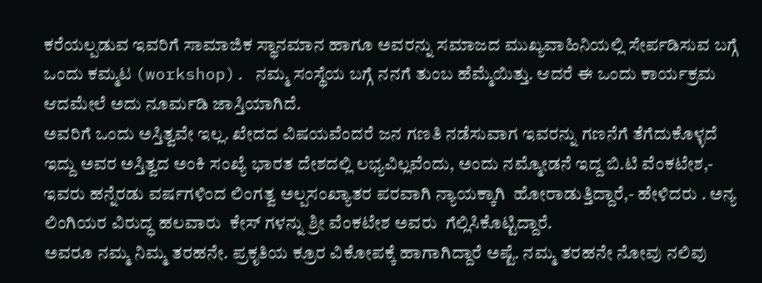ಕರೆಯಲ್ಪಡುವ ಇವರಿಗೆ ಸಾಮಾಜಿಕ ಸ್ಥಾನಮಾನ ಹಾಗೂ ಅವರನ್ನು ಸಮಾಜದ ಮುಖ್ಯವಾಹಿನಿಯಲ್ಲಿ ಸೇರ್ಪಡಿಸುವ ಬಗ್ಗೆ ಒಂದು ಕಮ್ಮಟ (workshop). ನಮ್ಮ ಸಂಸ್ಥೆಯ ಬಗ್ಗೆ ನನಗೆ ತುಂಬ ಹೆಮ್ಮೆಯಿತ್ತು. ಆದರೆ ಈ ಒಂದು ಕಾರ್ಯಕ್ರಮ ಆದಮೇಲೆ ಅದು ನೂರ್ಮಡಿ ಜಾಸ್ತಿಯಾಗಿದೆ.
ಅವರಿಗೆ ಒಂದು ಅಸ್ತಿತ್ವವೇ ಇಲ್ಲ. ಖೇದದ ವಿಷಯವೆಂದರೆ ಜನ ಗಣತಿ ನಡೆಸುವಾಗ ಇವರನ್ನು ಗಣನೆಗೆ ತೆಗೆದುಕೊಳ್ಳದೆ ಇದ್ದು ಅವರ ಅಸ್ತಿತ್ವದ ಅಂಕಿ ಸಂಖ್ಯೆ ಭಾರತ ದೇಶದಲ್ಲಿ ಲಭ್ಯವಿಲ್ಲವೆಂದು, ಅಂದು ನಮ್ಮೋಡನೆ ಇದ್ದ ಬಿ.ಟಿ ವೆಂಕಟೇಶ,- ಇವರು ಹನ್ನೆರಡು ವರ್ಷಗಳಿಂದ ಲಿಂಗತ್ವ ಅಲ್ಪಸಂಖ್ಯಾತರ ಪರವಾಗಿ ನ್ಯಾಯಕ್ಕಾಗಿ  ಹೋರಾಡುತ್ತಿದ್ದಾರೆ,- ಹೇಳಿದರು . ಅನ್ಯ ಲಿಂಗಿಯರ ವಿರುದ್ಧ ಹಲವಾರು  ಕೇಸ್ ಗಳನ್ನು ಶ್ರೀ ವೆಂಕಟೇಶ ಅವರು  ಗೆಲ್ಲಿಸಿಕೊಟ್ಟಿದ್ದಾರೆ.
ಅವರೂ ನಮ್ಮ ನಿಮ್ಮ ತರಹನೇ. ಪ್ರಕೃತಿಯ ಕ್ರೂರ ವಿಕೋಪಕ್ಕೆ ಹಾಗಾಗಿದ್ದಾರೆ ಅಷ್ಟೆ. ನಮ್ಮ ತರಹನೇ ನೋವು ನಲಿವು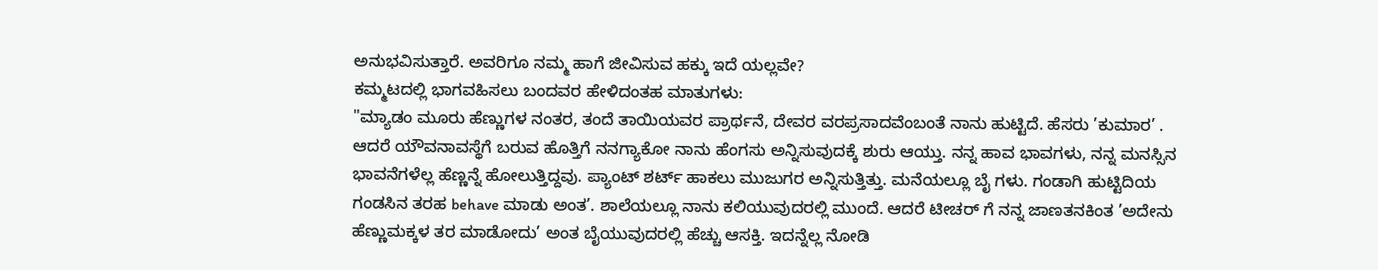ಅನುಭವಿಸುತ್ತಾರೆ. ಅವರಿಗೂ ನಮ್ಮ ಹಾಗೆ ಜೀವಿಸುವ ಹಕ್ಕು ಇದೆ ಯಲ್ಲವೇ?
ಕಮ್ಮಟದಲ್ಲಿ ಭಾಗವಹಿಸಲು ಬಂದವರ ಹೇಳಿದಂತಹ ಮಾತುಗಳು:
"ಮ್ಯಾಡಂ ಮೂರು ಹೆಣ್ಣುಗಳ ನಂತರ, ತಂದೆ ತಾಯಿಯವರ ಪ್ರಾರ್ಥನೆ, ದೇವರ ವರಪ್ರಸಾದವೆಂಬಂತೆ ನಾನು ಹುಟ್ಟಿದೆ. ಹೆಸರು ’ಕುಮಾರ’ . ಆದರೆ ಯೌವನಾವಸ್ಥೆಗೆ ಬರುವ ಹೊತ್ತಿಗೆ ನನಗ್ಯಾಕೋ ನಾನು ಹೆಂಗಸು ಅನ್ನಿಸುವುದಕ್ಕೆ ಶುರು ಆಯ್ತು. ನನ್ನ ಹಾವ ಭಾವಗಳು, ನನ್ನ ಮನಸ್ಸಿನ ಭಾವನೆಗಳೆಲ್ಲ ಹೆಣ್ಣನ್ನೆ ಹೋಲುತ್ತಿದ್ದವು. ಪ್ಯಾಂಟ್ ಶರ್ಟ್ ಹಾಕಲು ಮುಜುಗರ ಅನ್ನಿಸುತ್ತಿತ್ತು. ಮನೆಯಲ್ಲೂ ಬೈ ಗಳು. ಗಂಡಾಗಿ ಹುಟ್ಟಿದಿಯ ಗಂಡಸಿನ ತರಹ behave ಮಾಡು ಅಂತ’. ಶಾಲೆಯಲ್ಲೂ ನಾನು ಕಲಿಯುವುದರಲ್ಲಿ ಮುಂದೆ. ಆದರೆ ಟೀಚರ್ ಗೆ ನನ್ನ ಜಾಣತನಕಿಂತ ’ಅದೇನು ಹೆಣ್ಣುಮಕ್ಕಳ ತರ ಮಾಡೋದು’ ಅಂತ ಬೈಯುವುದರಲ್ಲಿ ಹೆಚ್ಚು ಆಸಕ್ತಿ. ಇದನ್ನೆಲ್ಲ ನೋಡಿ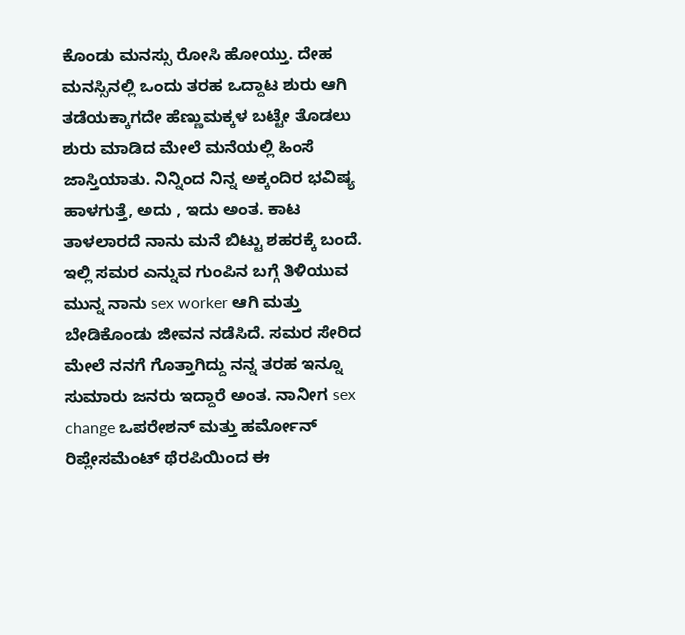ಕೊಂಡು ಮನಸ್ಸು ರೋಸಿ ಹೋಯ್ತು. ದೇಹ ಮನಸ್ಸಿನಲ್ಲಿ ಒಂದು ತರಹ ಒದ್ದಾಟ ಶುರು ಆಗಿ ತಡೆಯಕ್ಕಾಗದೇ ಹೆಣ್ಣುಮಕ್ಕಳ ಬಟ್ಟೇ ತೊಡಲು ಶುರು ಮಾಡಿದ ಮೇಲೆ ಮನೆಯಲ್ಲಿ ಹಿಂಸೆ ಜಾಸ್ತಿಯಾತು. ನಿನ್ನಿಂದ ನಿನ್ನ ಅಕ್ಕಂದಿರ ಭವಿಷ್ಯ ಹಾಳಗುತ್ತೆ, ಅದು , ಇದು ಅಂತ. ಕಾಟ ತಾಳಲಾರದೆ ನಾನು ಮನೆ ಬಿಟ್ಟು ಶಹರಕ್ಕೆ ಬಂದೆ. ಇಲ್ಲಿ ಸಮರ ಎನ್ನುವ ಗುಂಪಿನ ಬಗ್ಗೆ ತಿಳಿಯುವ ಮುನ್ನ ನಾನು sex worker ಆಗಿ ಮತ್ತು ಬೇಡಿಕೊಂಡು ಜೀವನ ನಡೆಸಿದೆ. ಸಮರ ಸೇರಿದ ಮೇಲೆ ನನಗೆ ಗೊತ್ತಾಗಿದ್ದು ನನ್ನ ತರಹ ಇನ್ನೂ ಸುಮಾರು ಜನರು ಇದ್ದಾರೆ ಅಂತ. ನಾನೀಗ sex change ಒಪರೇಶನ್ ಮತ್ತು ಹರ್ಮೋನ್ ರಿಪ್ಲೇಸಮೆಂಟ್ ಥೆರಪಿಯಿಂದ ಈ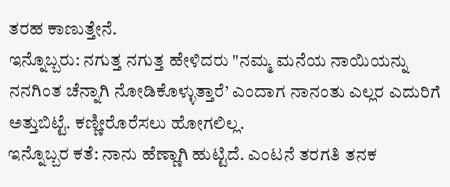ತರಹ ಕಾಣುತ್ತೇನೆ.
ಇನ್ನೊಬ್ಬರು: ನಗುತ್ತ ನಗುತ್ತ ಹೇಳಿದರು "ನಮ್ಮ ಮನೆಯ ನಾಯಿಯನ್ನು ನನಗಿಂತ ಚೆನ್ನಾಗಿ ನೋಡಿಕೊಳ್ಳುತ್ತಾರೆ’ ಎಂದಾಗ ನಾನಂತು ಎಲ್ಲರ ಎದುರಿಗೆ ಅತ್ತುಬಿಟ್ಟೆ. ಕಣ್ಣೀರೊರೆಸಲು ಹೋಗಲಿಲ್ಲ.
ಇನ್ನೊಬ್ಬರ ಕತೆ: ನಾನು ಹೆಣ್ಣಾಗಿ ಹುಟ್ಟಿದೆ. ಎಂಟನೆ ತರಗತಿ ತನಕ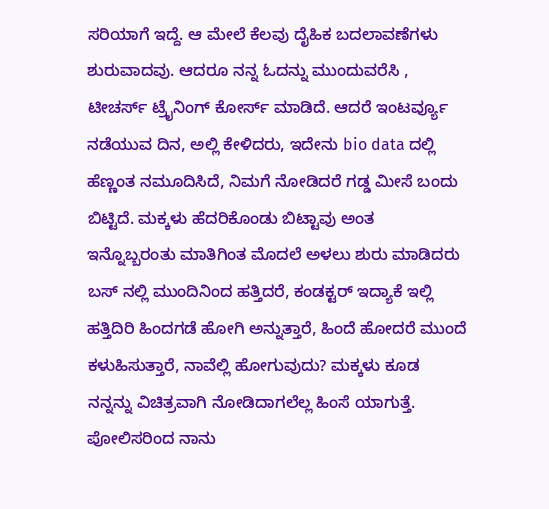ಸರಿಯಾಗೆ ಇದ್ದೆ. ಆ ಮೇಲೆ ಕೆಲವು ದೈಹಿಕ ಬದಲಾವಣೆಗಳು ಶುರುವಾದವು. ಆದರೂ ನನ್ನ ಓದನ್ನು ಮುಂದುವರೆಸಿ , ಟೀಚರ್ಸ್ ಟ್ರೈನಿಂಗ್ ಕೋರ್ಸ್ ಮಾಡಿದೆ. ಆದರೆ ಇಂಟರ್ವ್ಯೂ ನಡೆಯುವ ದಿನ, ಅಲ್ಲಿ ಕೇಳಿದರು, ಇದೇನು bio data ದಲ್ಲಿ ಹೆಣ್ಣಂತ ನಮೂದಿಸಿದೆ, ನಿಮಗೆ ನೋಡಿದರೆ ಗಡ್ಡ ಮೀಸೆ ಬಂದು ಬಿಟ್ಟಿದೆ. ಮಕ್ಕಳು ಹೆದರಿಕೊಂಡು ಬಿಟ್ಟಾವು ಅಂತ
ಇನ್ನೊಬ್ಬರಂತು ಮಾತಿಗಿಂತ ಮೊದಲೆ ಅಳಲು ಶುರು ಮಾಡಿದರು
ಬಸ್ ನಲ್ಲಿ ಮುಂದಿನಿಂದ ಹತ್ತಿದರೆ, ಕಂಡಕ್ಟರ್ ಇದ್ಯಾಕೆ ಇಲ್ಲಿ ಹತ್ತಿದಿರಿ ಹಿಂದಗಡೆ ಹೋಗಿ ಅನ್ನುತ್ತಾರೆ, ಹಿಂದೆ ಹೋದರೆ ಮುಂದೆ ಕಳುಹಿಸುತ್ತಾರೆ, ನಾವೆಲ್ಲಿ ಹೋಗುವುದು? ಮಕ್ಕಳು ಕೂಡ ನನ್ನನ್ನು ವಿಚಿತ್ರವಾಗಿ ನೋಡಿದಾಗಲೆಲ್ಲ ಹಿಂಸೆ ಯಾಗುತ್ತೆ. ಪೋಲಿಸರಿಂದ ನಾನು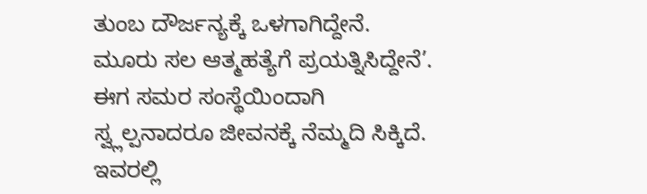ತುಂಬ ದೌರ್ಜನ್ಯಕ್ಕೆ ಒಳಗಾಗಿದ್ದೇನೆ. ಮೂರು ಸಲ ಆತ್ಮಹತ್ಯೆಗೆ ಪ್ರಯತ್ನಿಸಿದ್ದೇನೆ’. ಈಗ ಸಮರ ಸಂಸ್ಥೆಯಿಂದಾಗಿ ಸ್ವ್ಲಲ್ಪನಾದರೂ ಜೀವನಕ್ಕೆ ನೆಮ್ಮದಿ ಸಿಕ್ಕಿದೆ.
ಇವರಲ್ಲಿ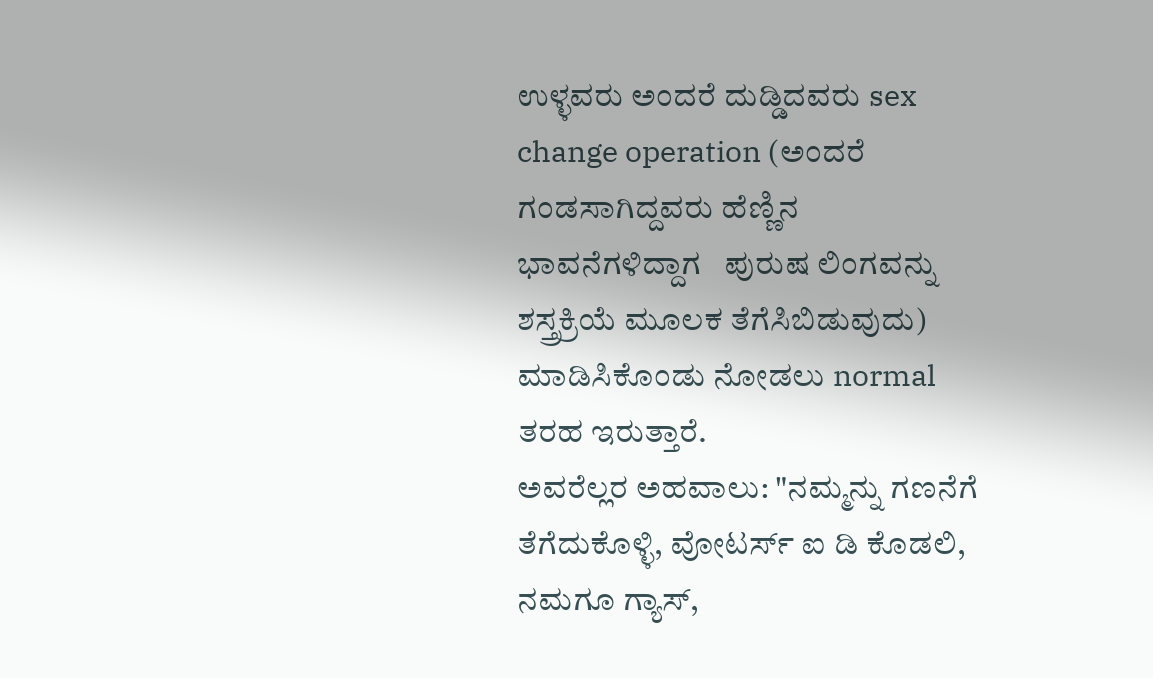ಉಳ್ಳವರು ಅಂದರೆ ದುಡ್ಡಿದವರು sex change operation (ಅಂದರೆ ಗಂಡಸಾಗಿದ್ದವರು ಹೆಣ್ಣಿನ ಭಾವನೆಗಳಿದ್ದಾಗ   ಪುರುಷ ಲಿಂಗವನ್ನು ಶಸ್ತ್ರಕ್ರಿಯೆ ಮೂಲಕ ತೆಗೆಸಿಬಿಡುವುದು) ಮಾಡಿಸಿಕೊಂಡು ನೋಡಲು normal ತರಹ ಇರುತ್ತಾರೆ.
ಅವರೆಲ್ಲರ ಅಹವಾಲು: "ನಮ್ಮನ್ನು ಗಣನೆಗೆ ತೆಗೆದುಕೊಳ್ಳಿ, ವೋಟರ್ಸ್ ಐ ಡಿ ಕೊಡಲಿ, ನಮಗೂ ಗ್ಯಾಸ್,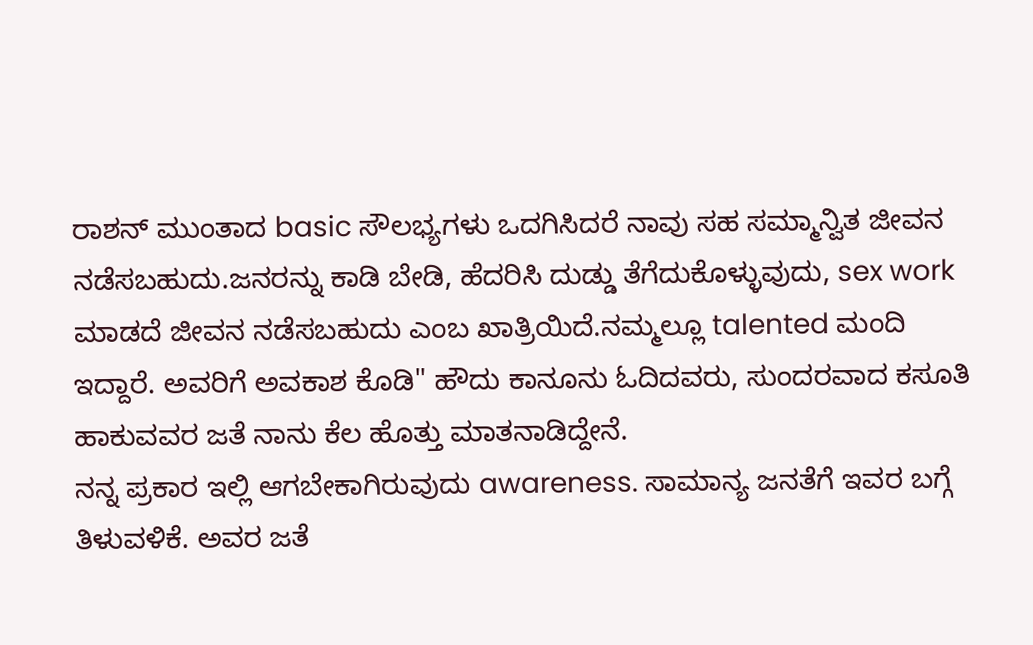ರಾಶನ್ ಮುಂತಾದ basic ಸೌಲಭ್ಯಗಳು ಒದಗಿಸಿದರೆ ನಾವು ಸಹ ಸಮ್ಮಾನ್ವಿತ ಜೀವನ ನಡೆಸಬಹುದು.ಜನರನ್ನು ಕಾಡಿ ಬೇಡಿ, ಹೆದರಿಸಿ ದುಡ್ಡು ತೆಗೆದುಕೊಳ್ಳುವುದು, sex work ಮಾಡದೆ ಜೀವನ ನಡೆಸಬಹುದು ಎಂಬ ಖಾತ್ರಿಯಿದೆ.ನಮ್ಮಲ್ಲೂ talented ಮಂದಿ ಇದ್ದಾರೆ. ಅವರಿಗೆ ಅವಕಾಶ ಕೊಡಿ" ಹೌದು ಕಾನೂನು ಓದಿದವರು, ಸುಂದರವಾದ ಕಸೂತಿ ಹಾಕುವವರ ಜತೆ ನಾನು ಕೆಲ ಹೊತ್ತು ಮಾತನಾಡಿದ್ದೇನೆ.
ನನ್ನ ಪ್ರಕಾರ ಇಲ್ಲಿ ಆಗಬೇಕಾಗಿರುವುದು awareness. ಸಾಮಾನ್ಯ ಜನತೆಗೆ ಇವರ ಬಗ್ಗೆ ತಿಳುವಳಿಕೆ. ಅವರ ಜತೆ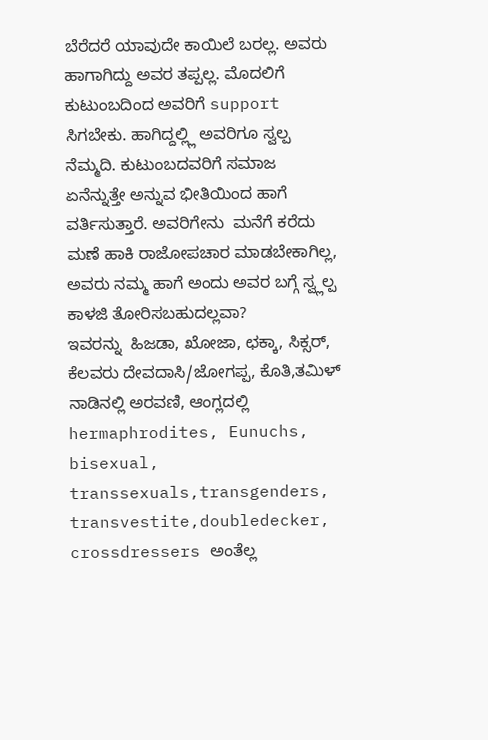ಬೆರೆದರೆ ಯಾವುದೇ ಕಾಯಿಲೆ ಬರಲ್ಲ. ಅವರು ಹಾಗಾಗಿದ್ದು ಅವರ ತಪ್ಪಲ್ಲ. ಮೊದಲಿಗೆ ಕುಟುಂಬದಿಂದ ಅವರಿಗೆ support ಸಿಗಬೇಕು. ಹಾಗಿದ್ದಲ್ಲ್ಲಿ ಅವರಿಗೂ ಸ್ವಲ್ಪ ನೆಮ್ಮದಿ. ಕುಟುಂಬದವರಿಗೆ ಸಮಾಜ ಏನೆನ್ನುತ್ತೇ ಅನ್ನುವ ಭೀತಿಯಿಂದ ಹಾಗೆ ವರ್ತಿಸುತ್ತಾರೆ. ಅವರಿಗೇನು  ಮನೆಗೆ ಕರೆದು ಮಣೆ ಹಾಕಿ ರಾಜೋಪಚಾರ ಮಾಡಬೇಕಾಗಿಲ್ಲ, ಅವರು ನಮ್ಮ ಹಾಗೆ ಅಂದು ಅವರ ಬಗ್ಗೆ ಸ್ವ್ಲಲ್ಪ ಕಾಳಜಿ ತೋರಿಸಬಹುದಲ್ಲವಾ?
ಇವರನ್ನು  ಹಿಜಡಾ, ಖೋಜಾ, ಛಕ್ಕಾ, ಸಿಕ್ಸರ್, ಕೆಲವರು ದೇವದಾಸಿ/ಜೋಗಪ್ಪ, ಕೊತಿ,ತಮಿಳ್ ನಾಡಿನಲ್ಲಿ ಅರವಣಿ, ಆಂಗ್ಲದಲ್ಲಿ hermaphrodites, Eunuchs, bisexual, transsexuals,transgenders, transvestite,doubledecker, crossdressers ಅಂತೆಲ್ಲ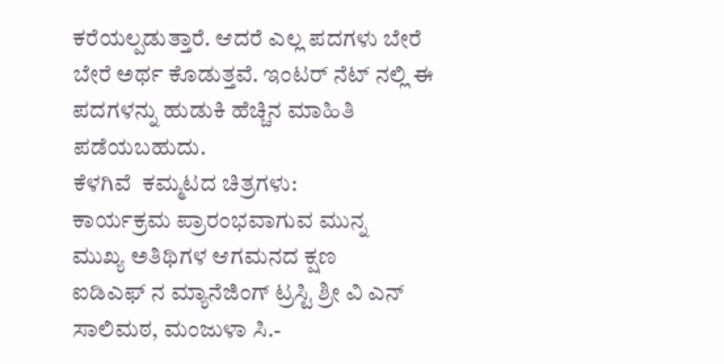ಕರೆಯಲ್ಪಡುತ್ತಾರೆ. ಆದರೆ ಎಲ್ಲ ಪದಗಳು ಬೇರೆ ಬೇರೆ ಅರ್ಥ ಕೊಡುತ್ತವೆ. ಇಂಟರ್ ನೆಟ್ ನಲ್ಲಿ ಈ ಪದಗಳನ್ನು ಹುಡುಕಿ ಹೆಚ್ಚಿನ ಮಾಹಿತಿ ಪಡೆಯಬಹುದು.
ಕೆಳಗಿವೆ  ಕಮ್ಮಟದ ಚಿತ್ರಗಳು:
ಕಾರ್ಯಕ್ರಮ ಪ್ರಾರಂಭವಾಗುವ ಮುನ್ನ
ಮುಖ್ಯ ಅತಿಥಿಗಳ ಆಗಮನದ ಕ್ಷಣ
ಐಡಿಎಫ್ ನ ಮ್ಯಾನೆಜಿಂಗ್ ಟ್ರಸ್ಟಿ ಶ್ರೀ ವಿ ಎನ್ ಸಾಲಿಮಠ, ಮಂಜುಳಾ ಸಿ.-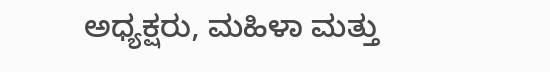ಅಧ್ಯಕ್ಷರು, ಮಹಿಳಾ ಮತ್ತು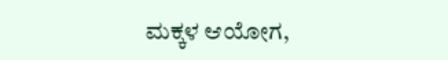ಮಕ್ಕಳ ಆಯೋಗ,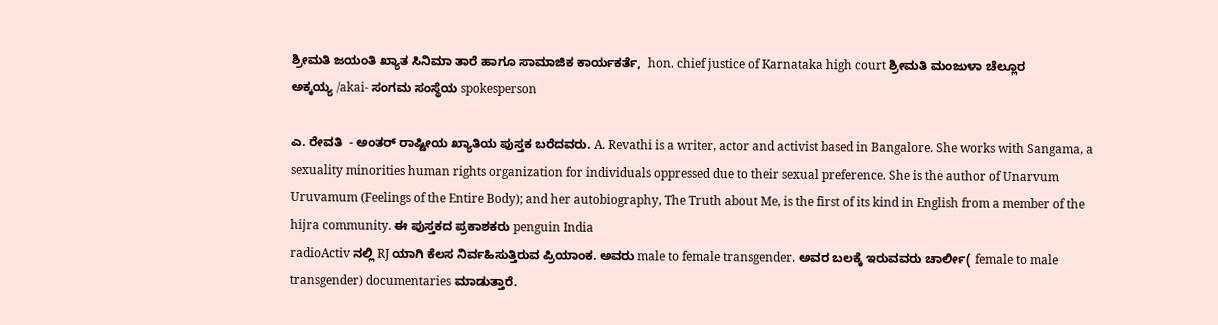ಶ್ರೀಮತಿ ಜಯಂತಿ ಖ್ಯಾತ ಸಿನಿಮಾ ತಾರೆ ಹಾಗೂ ಸಾಮಾಜಿಕ ಕಾರ್ಯಕರ್ತೆ,  hon. chief justice of Karnataka high court ಶ್ರೀಮತಿ ಮಂಜುಳಾ ಚೆಲ್ಲೂರ
ಅಕ್ಕಯ್ಯ /akai- ಸಂಗಮ ಸಂಸ್ಥೆಯ spokesperson

ಎ. ರೇವತಿ  - ಅಂತರ್ ರಾಷ್ಟೀಯ ಖ್ಯಾತಿಯ ಪುಸ್ತಕ ಬರೆದವರು. A. Revathi is a writer, actor and activist based in Bangalore. She works with Sangama, a sexuality minorities human rights organization for individuals oppressed due to their sexual preference. She is the author of Unarvum Uruvamum (Feelings of the Entire Body); and her autobiography, The Truth about Me, is the first of its kind in English from a member of the hijra community. ಈ ಪುಸ್ತಕದ ಪ್ರಕಾಶಕರು penguin India
radioActiv ನಲ್ಲಿ RJ ಯಾಗಿ ಕೆಲಸ ನಿರ್ವಹಿಸುತ್ತಿರುವ ಪ್ರಿಯಾಂಕ. ಅವರು male to female transgender. ಅವರ ಬಲಕ್ಕೆ ಇರುವವರು ಚಾರ್ಲೀ( female to male transgender) documentaries ಮಾಡುತ್ತಾರೆ.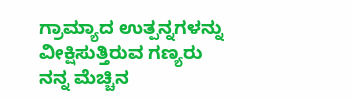ಗ್ರಾಮ್ಯಾದ ಉತ್ಪನ್ನಗಳನ್ನು ವೀಕ್ಷಿಸುತ್ತಿರುವ ಗಣ್ಯರು
ನನ್ನ ಮೆಚ್ಚಿನ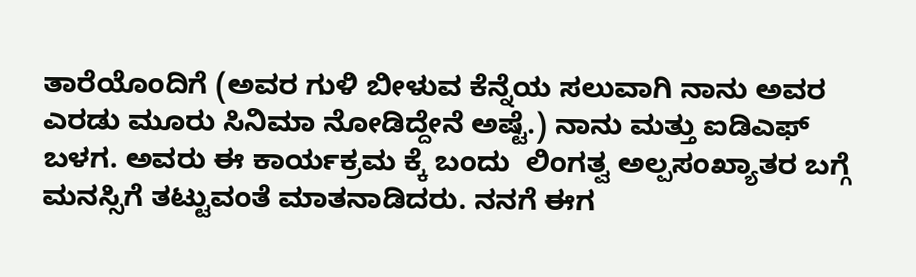ತಾರೆಯೊಂದಿಗೆ (ಅವರ ಗುಳಿ ಬೀಳುವ ಕೆನ್ನೆಯ ಸಲುವಾಗಿ ನಾನು ಅವರ ಎರಡು ಮೂರು ಸಿನಿಮಾ ನೋಡಿದ್ದೇನೆ ಅಷ್ಟೆ.) ನಾನು ಮತ್ತು ಐಡಿಎಫ್ ಬಳಗ. ಅವರು ಈ ಕಾರ್ಯಕ್ರಮ ಕ್ಕೆ ಬಂದು  ಲಿಂಗತ್ವ ಅಲ್ಪಸಂಖ್ಯಾತರ ಬಗ್ಗೆ  ಮನಸ್ಸಿಗೆ ತಟ್ಟುವಂತೆ ಮಾತನಾಡಿದರು. ನನಗೆ ಈಗ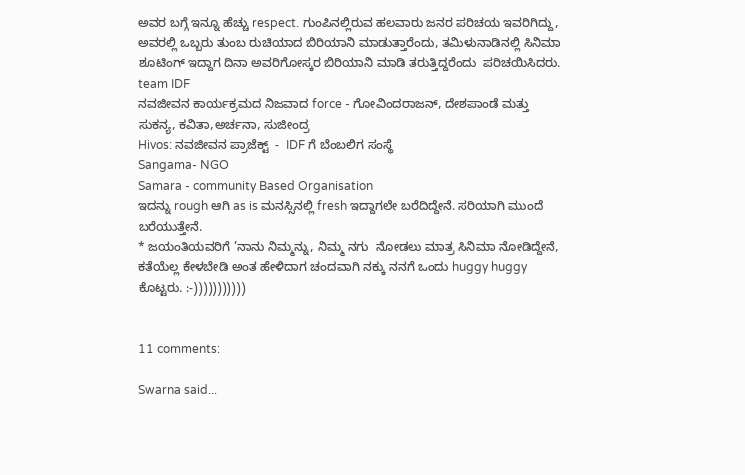ಅವರ ಬಗ್ಗೆ ಇನ್ನೂ ಹೆಚ್ಚು respect. ಗುಂಪಿನಲ್ಲಿರುವ ಹಲವಾರು ಜನರ ಪರಿಚಯ ಇವರಿಗಿದ್ದು, ಅವರಲ್ಲಿ ಒಬ್ಬರು ತುಂಬ ರುಚಿಯಾದ ಬಿರಿಯಾನಿ ಮಾಡುತ್ತಾರೆಂದು, ತಮಿಳುನಾಡಿನಲ್ಲಿ ಸಿನಿಮಾ ಶೂಟಿಂಗ್ ಇದ್ದಾಗ ದಿನಾ ಅವರಿಗೋಸ್ಕರ ಬಿರಿಯಾನಿ ಮಾಡಿ ತರುತ್ತಿದ್ದರೆಂದು  ಪರಿಚಯಿಸಿದರು.
team IDF
ನವಜೀವನ ಕಾರ್ಯಕ್ರಮದ ನಿಜವಾದ force - ಗೋವಿಂದರಾಜನ್, ದೇಶಪಾಂಡೆ ಮತ್ತು ಸುಕನ್ಯ, ಕವಿತಾ,ಅರ್ಚನಾ, ಸುಜೀಂದ್ರ
Hivos: ನವಜೀವನ ಪ್ರಾಜೆಕ್ಟ್  -  IDF ಗೆ ಬೆಂಬಲಿಗ ಸಂಸ್ಥೆ
Sangama- NGO
Samara - community Based Organisation
ಇದನ್ನು rough ಆಗಿ as is ಮನಸ್ಸಿನಲ್ಲಿ fresh ಇದ್ದಾಗಲೇ ಬರೆದಿದ್ದೇನೆ. ಸರಿಯಾಗಿ ಮುಂದೆ ಬರೆಯುತ್ತೇನೆ.
* ಜಯಂತಿಯವರಿಗೆ ’ನಾನು ನಿಮ್ಮನ್ನು, ನಿಮ್ಮ ನಗು  ನೋಡಲು ಮಾತ್ರ ಸಿನಿಮಾ ನೋಡಿದ್ದೇನೆ, ಕತೆಯೆಲ್ಲ ಕೇಳಬೇಡಿ ಅಂತ ಹೇಳಿದಾಗ ಚಂದವಾಗಿ ನಕ್ಕು ನನಗೆ ಒಂದು huggy huggy ಕೊಟ್ಟರು. :-)))))))))))


11 comments:

Swarna said...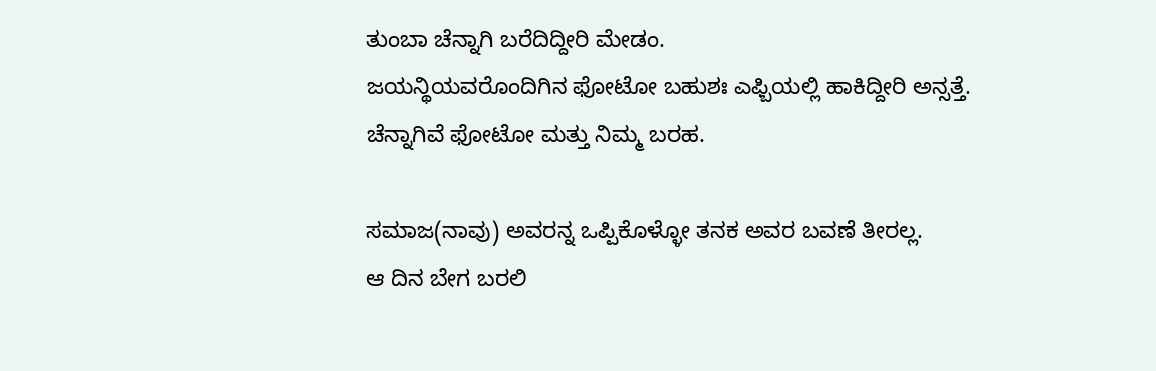ತುಂಬಾ ಚೆನ್ನಾಗಿ ಬರೆದಿದ್ದೀರಿ ಮೇಡಂ.
ಜಯನ್ಥಿಯವರೊಂದಿಗಿನ ಫೋಟೋ ಬಹುಶಃ ಎಫ್ಬಿಯಲ್ಲಿ ಹಾಕಿದ್ದೀರಿ ಅನ್ಸತ್ತೆ.
ಚೆನ್ನಾಗಿವೆ ಫೋಟೋ ಮತ್ತು ನಿಮ್ಮ ಬರಹ.

ಸಮಾಜ(ನಾವು) ಅವರನ್ನ ಒಪ್ಪಿಕೊಳ್ಳೋ ತನಕ ಅವರ ಬವಣೆ ತೀರಲ್ಲ.
ಆ ದಿನ ಬೇಗ ಬರಲಿ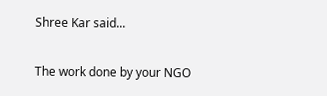Shree Kar said...

The work done by your NGO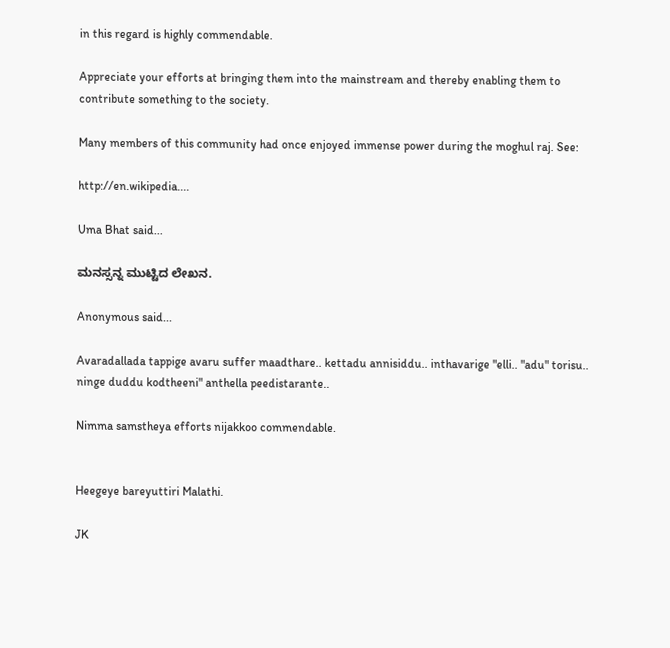in this regard is highly commendable.

Appreciate your efforts at bringing them into the mainstream and thereby enabling them to contribute something to the society.

Many members of this community had once enjoyed immense power during the moghul raj. See:

http://en.wikipedia....

Uma Bhat said...

ಮನಸ್ಸನ್ನ ಮುಟ್ಟಿದ ಲೇಖನ.

Anonymous said...

Avaradallada tappige avaru suffer maadthare.. kettadu annisiddu.. inthavarige "elli.. "adu" torisu.. ninge duddu kodtheeni" anthella peedistarante..

Nimma samstheya efforts nijakkoo commendable.


Heegeye bareyuttiri Malathi.

JK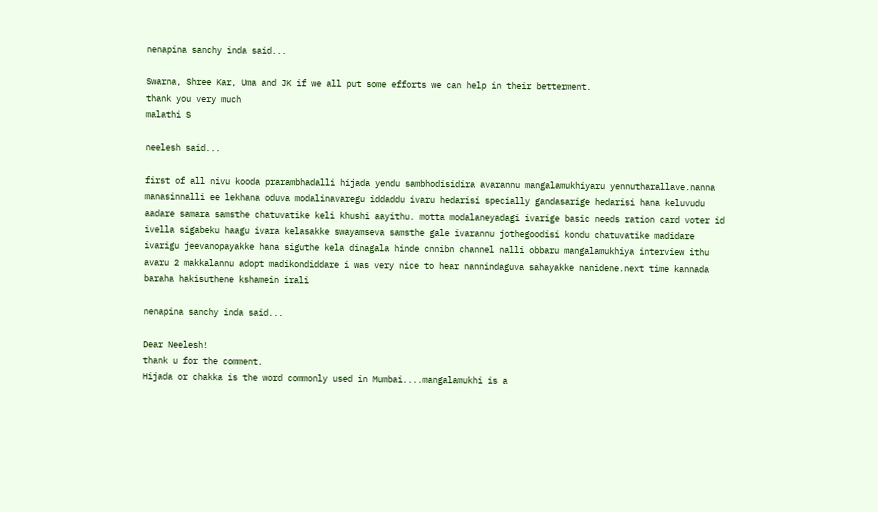nenapina sanchy inda said...

Swarna, Shree Kar, Uma and JK if we all put some efforts we can help in their betterment.
thank you very much
malathi S

neelesh said...

first of all nivu kooda prarambhadalli hijada yendu sambhodisidira avarannu mangalamukhiyaru yennutharallave.nanna manasinnalli ee lekhana oduva modalinavaregu iddaddu ivaru hedarisi specially gandasarige hedarisi hana keluvudu aadare samara samsthe chatuvatike keli khushi aayithu. motta modalaneyadagi ivarige basic needs ration card voter id ivella sigabeku haagu ivara kelasakke swayamseva samsthe gale ivarannu jothegoodisi kondu chatuvatike madidare ivarigu jeevanopayakke hana siguthe kela dinagala hinde cnnibn channel nalli obbaru mangalamukhiya interview ithu avaru 2 makkalannu adopt madikondiddare i was very nice to hear nannindaguva sahayakke nanidene.next time kannada baraha hakisuthene kshamein irali

nenapina sanchy inda said...

Dear Neelesh!
thank u for the comment.
Hijada or chakka is the word commonly used in Mumbai....mangalamukhi is a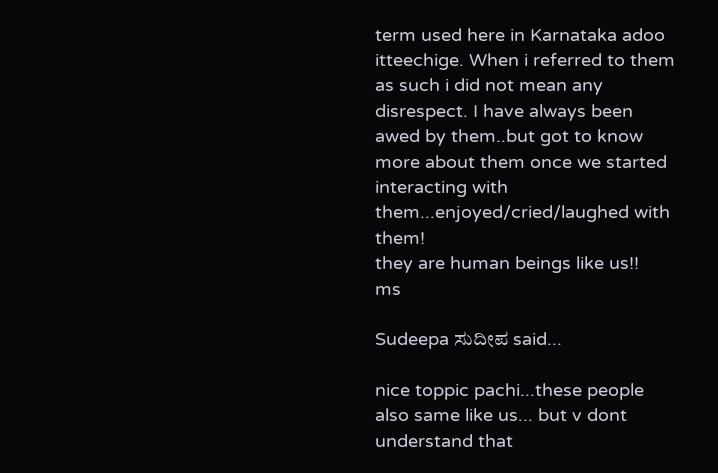term used here in Karnataka adoo itteechige. When i referred to them as such i did not mean any disrespect. I have always been awed by them..but got to know more about them once we started interacting with them...enjoyed/cried/laughed with them!
they are human beings like us!!
ms

Sudeepa ಸುದೀಪ said...

nice toppic pachi...these people also same like us... but v dont understand that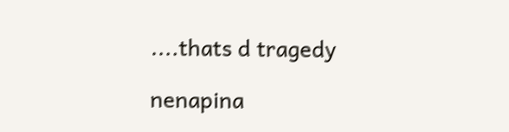....thats d tragedy

nenapina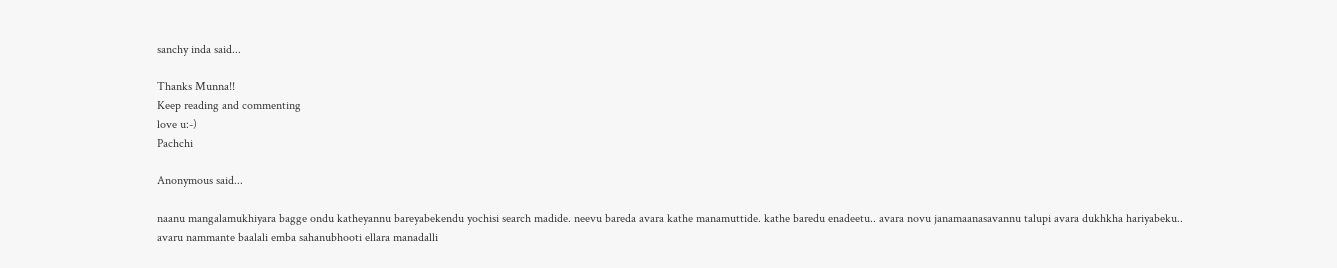sanchy inda said...

Thanks Munna!!
Keep reading and commenting
love u:-)
Pachchi

Anonymous said...

naanu mangalamukhiyara bagge ondu katheyannu bareyabekendu yochisi search madide. neevu bareda avara kathe manamuttide. kathe baredu enadeetu.. avara novu janamaanasavannu talupi avara dukhkha hariyabeku.. avaru nammante baalali emba sahanubhooti ellara manadalli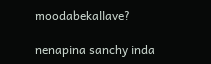moodabekallave?

nenapina sanchy inda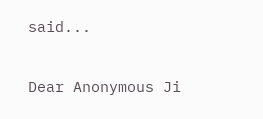said...

Dear Anonymous Ji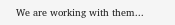We are working with them...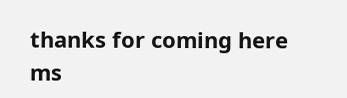thanks for coming here
ms